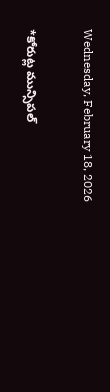Wednesday, February 18, 2026

*కోరుట్ల మున్సిపల్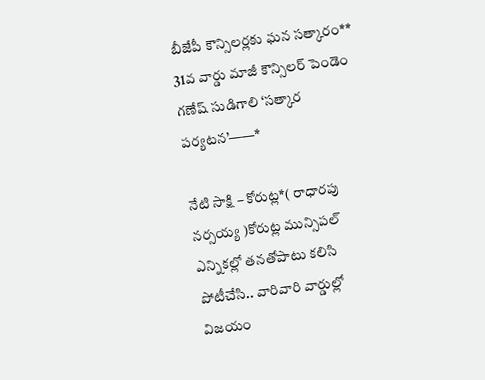బీజేపీ కౌన్సిలర్లకు ఘన సత్కారం** 31వ వార్డు మాజీ కౌన్సిలర్ పెండెం గణేష్ సుడిగాలి ‘సత్కార పర్యటన’——*

నేటి సాక్షి – కోరుట్ల*( రాధారపు నర్సయ్య )కోరుట్ల మున్సిపల్ ఎన్నికల్లో తనతోపాటు కలిసి పోటీచేసి.. వారివారి వార్డుల్లో విజయం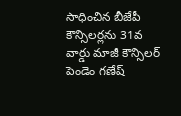సాధించిన బీజేపీ కౌన్సిలర్లను 31వ వార్డు మాజీ కౌన్సిలర్ పెండెం గణేష్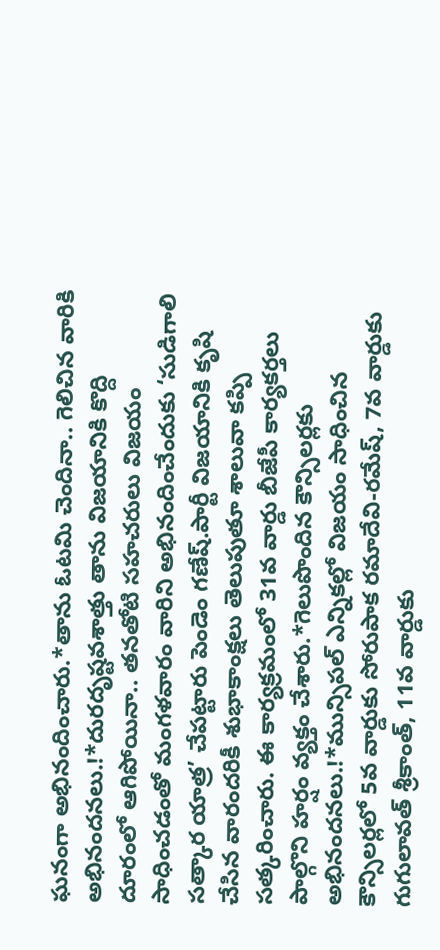ఘనంగా అభినందించారు.*తాను ఓటమి చెందినా.. గెలిచిన వారికి అభినందనలు.!*దురదృష్టవశాత్తు తాను విజయానికి కొద్ది దూరంలో ఆగిపోయినా.. తనతోటి సహచరులు విజయం సాధించడంతో మంగళవారం వారిని అభినందించేందుకు ‘సుడిగాలి సత్కార యాత్ర’ చేపట్టారు పెండెం గణేష్.పార్టీ విజయానికి కృషి చేసిన వారందరికీ శుభాకాంక్షలు తెలుపుతూ శాలువా కప్పి సత్కరించారు. ఈ కార్యక్రమంలో 31వ వార్డు బీజేపీ కార్యకర్తలు పాల్గొని హర్షం వ్యక్తం చేశారు.*గెలుపొందిన కౌన్సిలర్లకు అభినందనలు.!*మున్సిపల్ ఎన్నికల్లో విజయం సాధించిన కౌన్సిలర్లలో 5వ వార్డుకు సోరుపాక రమాదేవి-రమేష్, 7వ వార్డుకు గుగులావత్ శ్రీకాంత్, 11వ వార్డుకు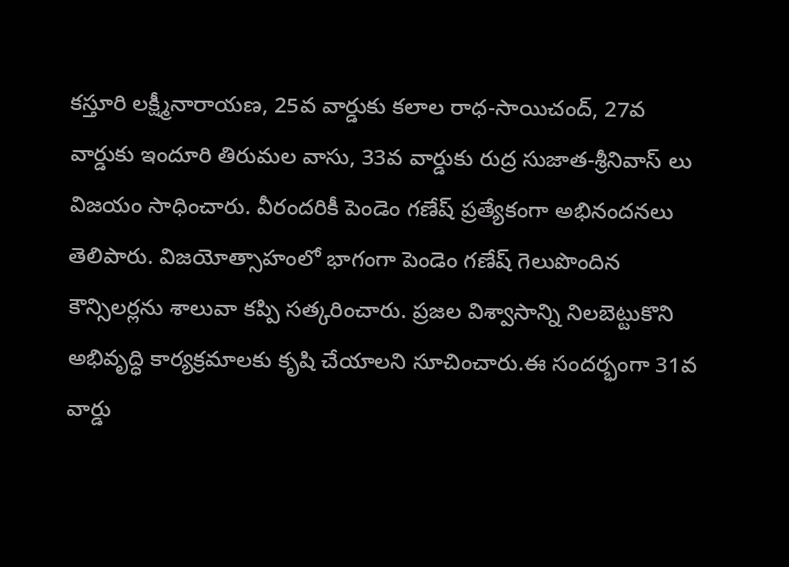కస్తూరి లక్ష్మీనారాయణ, 25వ వార్డుకు కలాల రాధ-సాయిచంద్, 27వ వార్డుకు ఇందూరి తిరుమల వాసు, 33వ వార్డుకు రుద్ర సుజాత-శ్రీనివాస్ లు విజయం సాధించారు. వీరందరికీ పెండెం గణేష్ ప్రత్యేకంగా అభినందనలు తెలిపారు. విజయోత్సాహంలో భాగంగా పెండెం గణేష్ గెలుపొందిన కౌన్సిలర్లను శాలువా కప్పి సత్కరించారు. ప్రజల విశ్వాసాన్ని నిలబెట్టుకొని అభివృద్ధి కార్యక్రమాలకు కృషి చేయాలని సూచించారు.ఈ సందర్భంగా 31వ వార్డు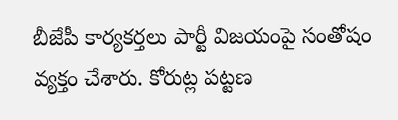బీజేపీ కార్యకర్తలు పార్టీ విజయంపై సంతోషం వ్యక్తం చేశారు. కోరుట్ల పట్టణ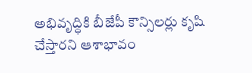అభివృద్ధికి బీజేపీ కౌన్సిలర్లు కృషి చేస్తారని ఆశాభావం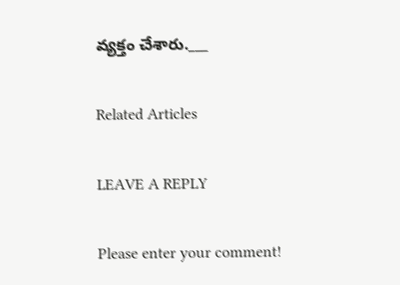వ్యక్తం చేశారు.___

Related Articles

LEAVE A REPLY

Please enter your comment!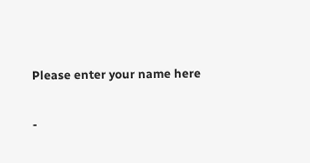Please enter your name here

-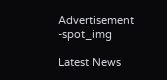Advertisement -spot_img

Latest News